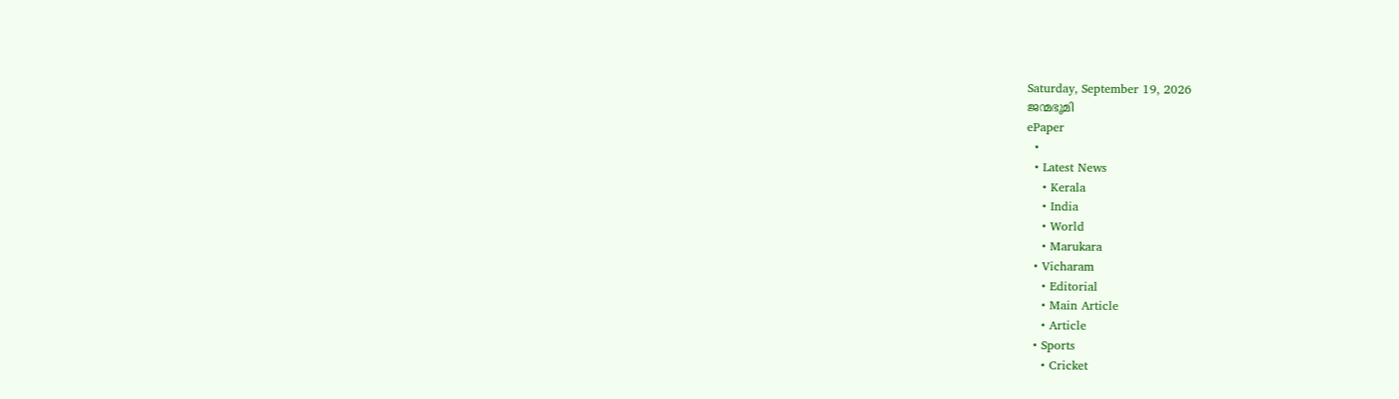Saturday, September 19, 2026
ജന്മഭൂമി
ePaper
  •
  • Latest News
    • Kerala
    • India
    • World
    • Marukara
  • Vicharam
    • Editorial
    • Main Article
    • Article
  • Sports
    • Cricket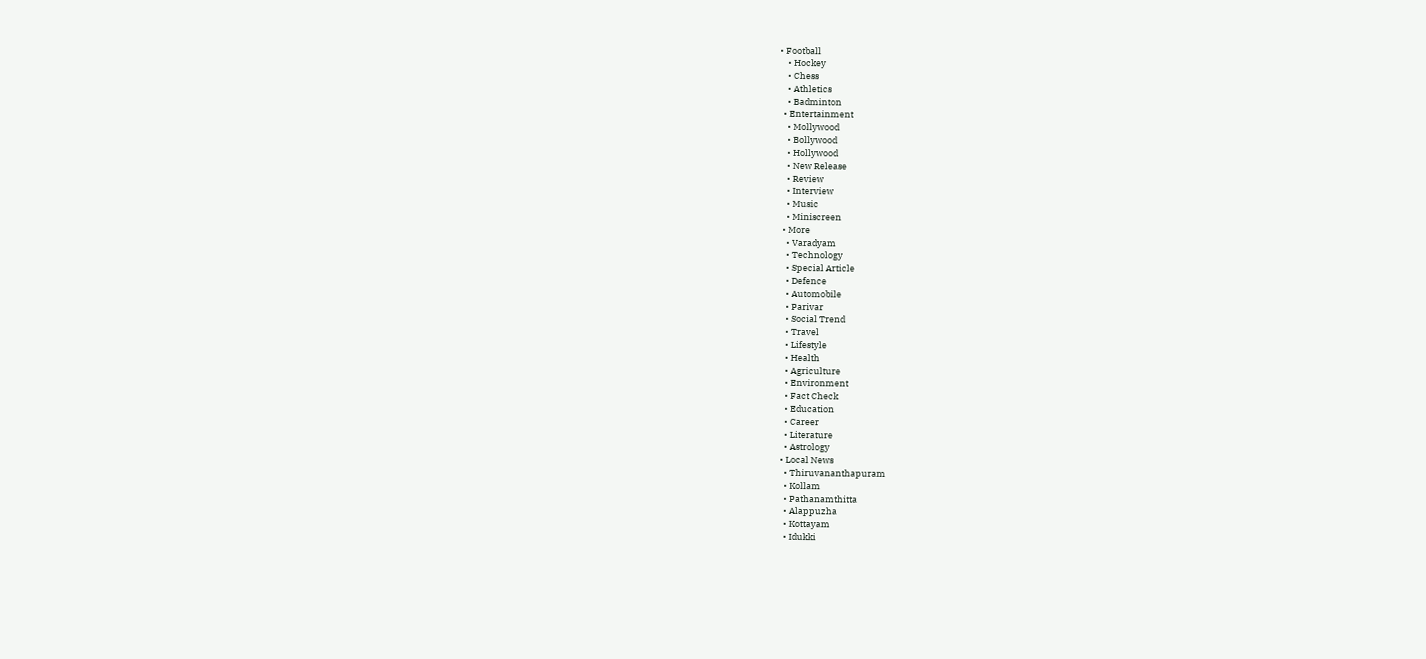• Football
    • Hockey
    • Chess
    • Athletics
    • Badminton
  • Entertainment
    • Mollywood
    • Bollywood
    • Hollywood
    • New Release
    • Review
    • Interview
    • Music
    • Miniscreen
  • More
    • Varadyam
    • Technology
    • Special Article
    • Defence
    • Automobile
    • Parivar
    • Social Trend
    • Travel
    • Lifestyle
    • Health
    • Agriculture
    • Environment
    • Fact Check
    • Education
    • Career
    • Literature
    • Astrology
  • Local News
    • Thiruvananthapuram
    • Kollam
    • Pathanamthitta
    • Alappuzha
    • Kottayam
    • Idukki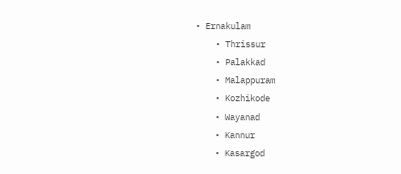• Ernakulam
    • Thrissur
    • Palakkad
    • Malappuram
    • Kozhikode
    • Wayanad
    • Kannur
    • Kasargod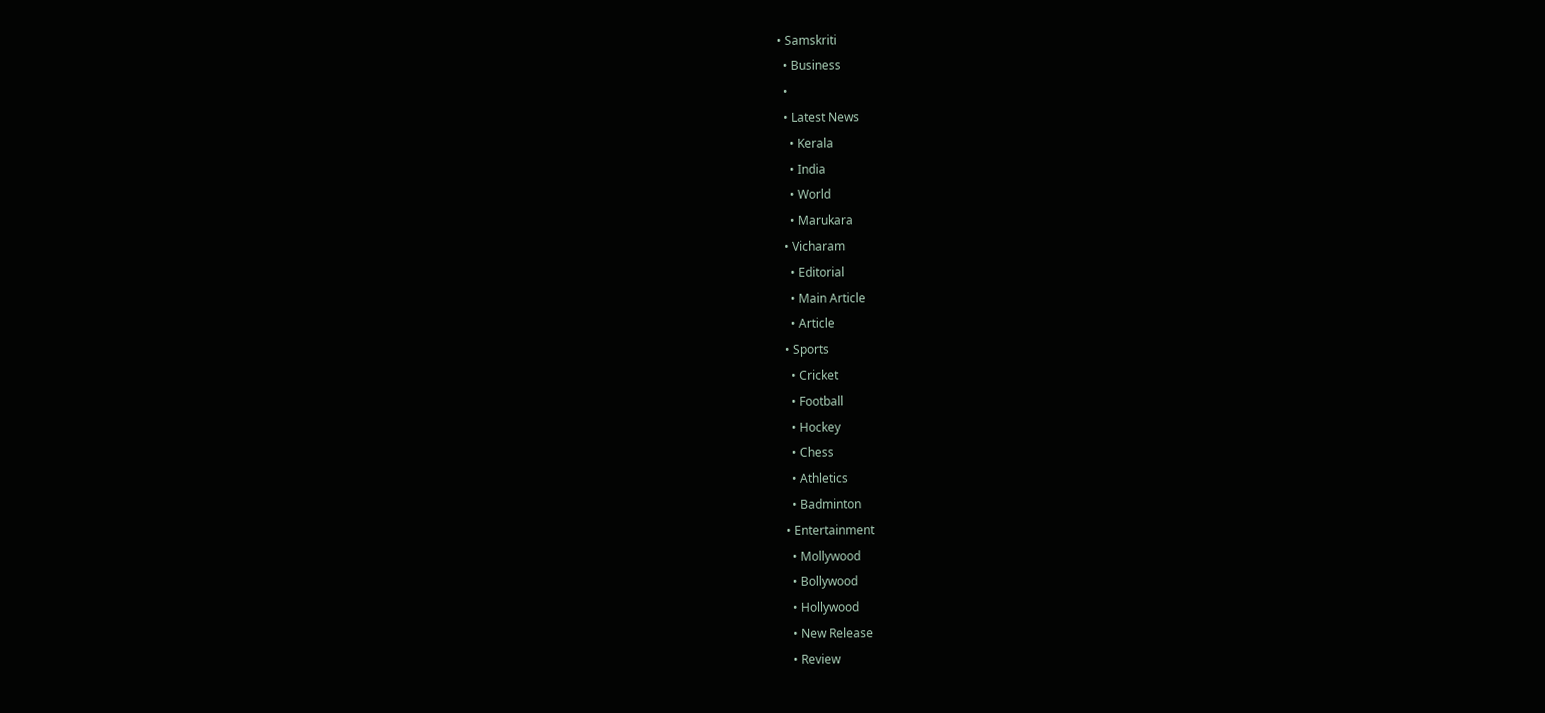• Samskriti
  • Business
  •
  • Latest News
    • Kerala
    • India
    • World
    • Marukara
  • Vicharam
    • Editorial
    • Main Article
    • Article
  • Sports
    • Cricket
    • Football
    • Hockey
    • Chess
    • Athletics
    • Badminton
  • Entertainment
    • Mollywood
    • Bollywood
    • Hollywood
    • New Release
    • Review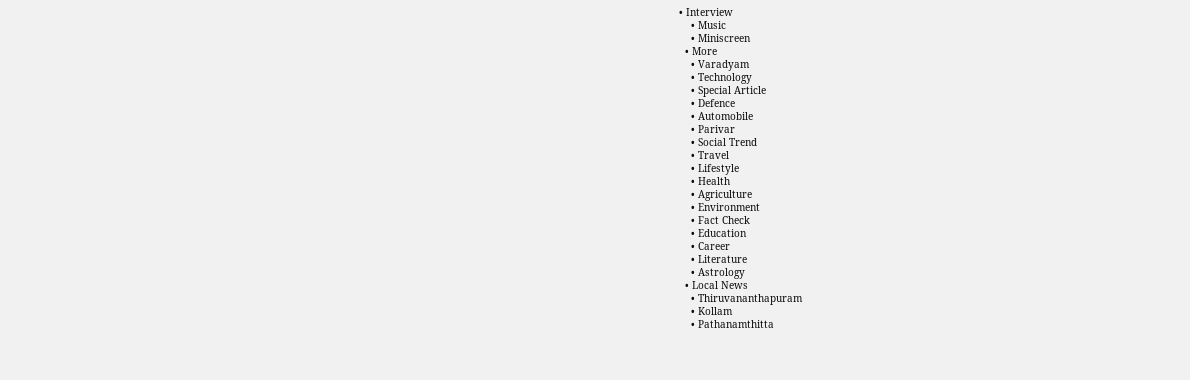• Interview
    • Music
    • Miniscreen
  • More
    • Varadyam
    • Technology
    • Special Article
    • Defence
    • Automobile
    • Parivar
    • Social Trend
    • Travel
    • Lifestyle
    • Health
    • Agriculture
    • Environment
    • Fact Check
    • Education
    • Career
    • Literature
    • Astrology
  • Local News
    • Thiruvananthapuram
    • Kollam
    • Pathanamthitta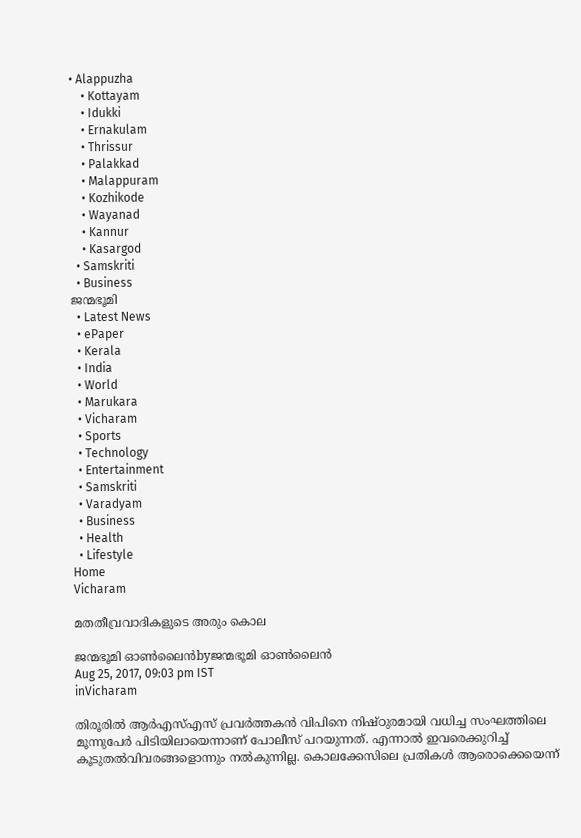• Alappuzha
    • Kottayam
    • Idukki
    • Ernakulam
    • Thrissur
    • Palakkad
    • Malappuram
    • Kozhikode
    • Wayanad
    • Kannur
    • Kasargod
  • Samskriti
  • Business
ജന്മഭൂമി
  • Latest News
  • ePaper
  • Kerala
  • India
  • World
  • Marukara
  • Vicharam
  • Sports
  • Technology
  • Entertainment
  • Samskriti
  • Varadyam
  • Business
  • Health
  • Lifestyle
Home
Vicharam

മതതീവ്രവാദികളുടെ അരും കൊല

ജന്മഭൂമി ഓണ്‍ലൈന്‍byജന്മഭൂമി ഓണ്‍ലൈന്‍
Aug 25, 2017, 09:03 pm IST
inVicharam

തിരൂരില്‍ ആര്‍എസ്എസ് പ്രവര്‍ത്തകന്‍ വിപിനെ നിഷ്ഠുരമായി വധിച്ച സംഘത്തിലെ മൂന്നുപേര്‍ പിടിയിലായെന്നാണ് പോലീസ് പറയുന്നത്. എന്നാല്‍ ഇവരെക്കുറിച്ച് കൂടുതല്‍വിവരങ്ങളൊന്നും നല്‍കുന്നില്ല. കൊലക്കേസിലെ പ്രതികള്‍ ആരൊക്കെയെന്ന്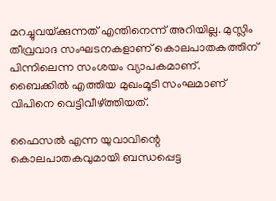മറച്ചുവയ്‌ക്കുന്നത് എന്തിനെന്ന് അറിയില്ല. മുസ്ലിം തീവ്രവാദ സംഘടനകളാണ് കൊലപാതകത്തിന് പിന്നിലെന്ന സംശയം വ്യാപകമാണ്. ബൈക്കില്‍ എത്തിയ മുഖംമൂടി സംഘമാണ് വിപിനെ വെട്ടിവീഴ്‌ത്തിയത്.

ഫൈസല്‍ എന്ന യുവാവിന്റെ കൊലപാതകവുമായി ബന്ധപ്പെട്ട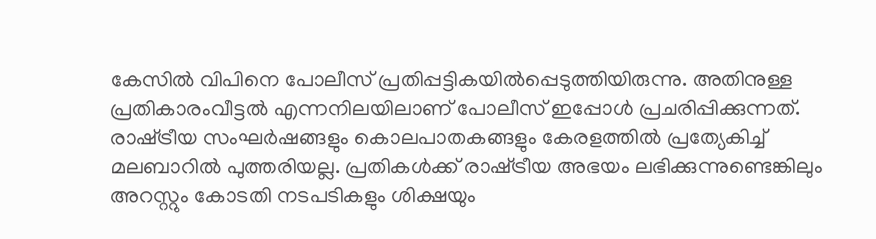കേസില്‍ വിപിനെ പോലീസ് പ്രതിപ്പട്ടികയില്‍പ്പെടുത്തിയിരുന്നു. അതിനുള്ള പ്രതികാരംവീട്ടല്‍ എന്നനിലയിലാണ് പോലീസ് ഇപ്പോള്‍ പ്രചരിപ്പിക്കുന്നത്. രാഷ്‌ട്രീയ സംഘര്‍ഷങ്ങളും കൊലപാതകങ്ങളും കേരളത്തില്‍ പ്രത്യേകിച്ച് മലബാറില്‍ പുത്തരിയല്ല. പ്രതികള്‍ക്ക് രാഷ്‌ട്രീയ അഭയം ലഭിക്കുന്നുണ്ടെങ്കിലും അറസ്റ്റും കോടതി നടപടികളും ശിക്ഷയും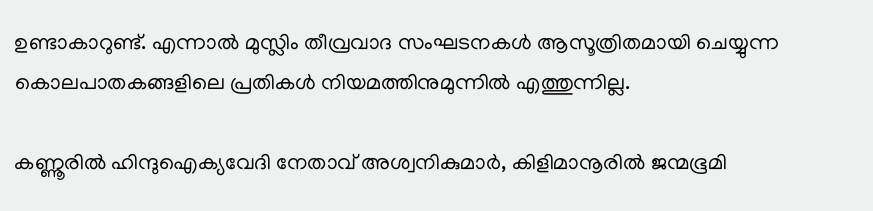ഉണ്ടാകാറുണ്ട്. എന്നാല്‍ മുസ്ലിം തീവ്രവാദ സംഘടനകള്‍ ആസൂത്രിതമായി ചെയ്യുന്ന കൊലപാതകങ്ങളിലെ പ്രതികള്‍ നിയമത്തിനുമുന്നില്‍ എത്തുന്നില്ല.

കണ്ണൂരില്‍ ഹിന്ദുഐക്യവേദി നേതാവ് അശ്വനികുമാര്‍, കിളിമാനൂരില്‍ ജന്മഭൂമി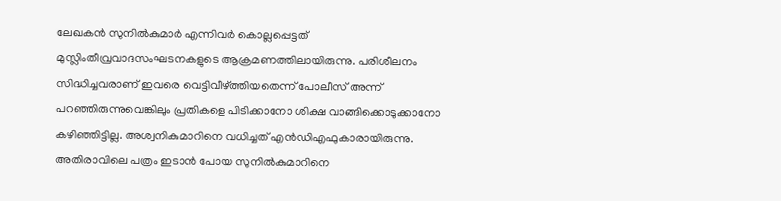ലേഖകന്‍ സുനില്‍കുമാര്‍ എന്നിവര്‍ കൊല്ലപ്പെട്ടത് മുസ്ലിംതീവ്രവാദസംഘടനകളുടെ ആക്രമണത്തിലായിരുന്നു. പരിശീലനം സിദ്ധിച്ചവരാണ് ഇവരെ വെട്ടിവീഴ്‌ത്തിയതെന്ന് പോലീസ് അന്ന് പറഞ്ഞിരുന്നുവെങ്കിലും പ്രതികളെ പിടിക്കാനോ ശിക്ഷ വാങ്ങിക്കൊടുക്കാനോ കഴിഞ്ഞിട്ടില്ല. അശ്വനികുമാറിനെ വധിച്ചത് എന്‍ഡിഎഫുകാരായിരുന്നു. അതിരാവിലെ പത്രം ഇടാന്‍ പോയ സുനില്‍കുമാറിനെ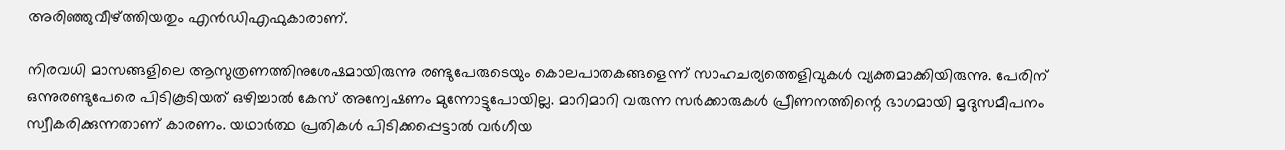അരിഞ്ഞുവീഴ്‌ത്തിയതും എന്‍ഡിഎഫുകാരാണ്.

നിരവധി മാസങ്ങളിലെ ആസുത്രണത്തിനുശേഷമായിരുന്നു രണ്ടുപേരുടെയും കൊലപാതകങ്ങളെന്ന് സാഹചര്യത്തെളിവുകള്‍ വ്യക്തമാക്കിയിരുന്നു. പേരിന് ഒന്നുരണ്ടുപേരെ പിടികൂടിയത് ഒഴിച്ചാല്‍ കേസ് അന്വേഷണം മുന്നോട്ടുപോയില്ല. മാറിമാറി വരുന്ന സര്‍ക്കാരുകള്‍ പ്രീണനത്തിന്റെ ഭാഗമായി മൃദുസമീപനം സ്വീകരിക്കുന്നതാണ് കാരണം. യഥാര്‍ത്ഥ പ്രതികള്‍ പിടിക്കപ്പെട്ടാല്‍ വര്‍ഗീയ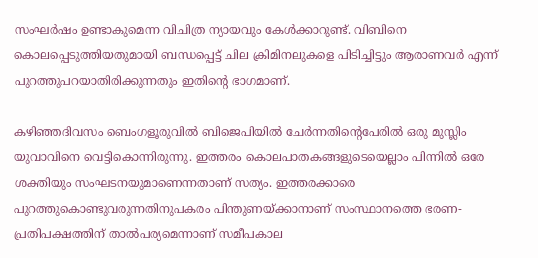സംഘര്‍ഷം ഉണ്ടാകുമെന്ന വിചിത്ര ന്യായവും കേള്‍ക്കാറുണ്ട്. വിബിനെ കൊലപ്പെടുത്തിയതുമായി ബന്ധപ്പെട്ട് ചില ക്രിമിനലുകളെ പിടിച്ചിട്ടും ആരാണവര്‍ എന്ന് പുറത്തുപറയാതിരിക്കുന്നതും ഇതിന്റെ ഭാഗമാണ്.

കഴിഞ്ഞദിവസം ബെംഗളൂരുവില്‍ ബിജെപിയില്‍ ചേര്‍ന്നതിന്റെപേരില്‍ ഒരു മുസ്ലിം യുവാവിനെ വെട്ടികൊന്നിരുന്നു. ഇത്തരം കൊലപാതകങ്ങളുടെയെല്ലാം പിന്നില്‍ ഒരേ ശക്തിയും സംഘടനയുമാണെന്നതാണ് സത്യം. ഇത്തരക്കാരെ പുറത്തുകൊണ്ടുവരുന്നതിനുപകരം പിന്തുണയ്‌ക്കാനാണ് സംസ്ഥാനത്തെ ഭരണ-പ്രതിപക്ഷത്തിന് താല്‍പര്യമെന്നാണ് സമീപകാല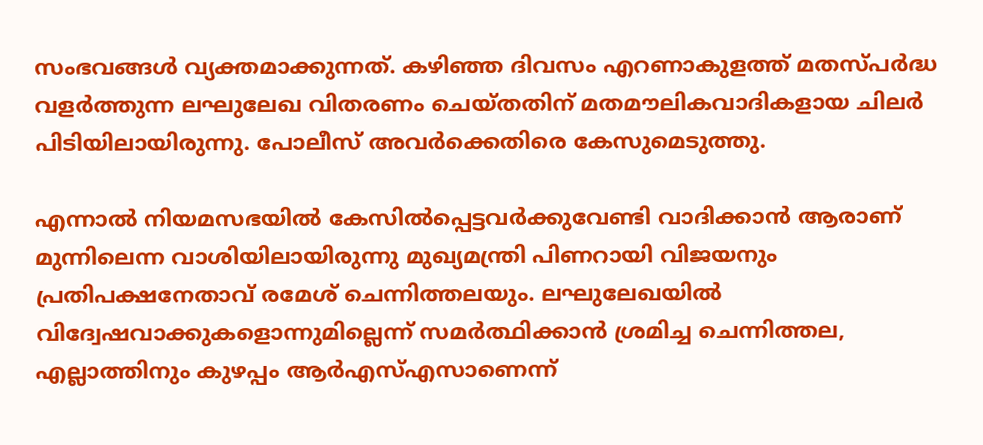സംഭവങ്ങള്‍ വ്യക്തമാക്കുന്നത്. കഴിഞ്ഞ ദിവസം എറണാകുളത്ത് മതസ്പര്‍ദ്ധ വളര്‍ത്തുന്ന ലഘുലേഖ വിതരണം ചെയ്തതിന് മതമൗലികവാദികളായ ചിലര്‍ പിടിയിലായിരുന്നു. പോലീസ് അവര്‍ക്കെതിരെ കേസുമെടുത്തു.

എന്നാല്‍ നിയമസഭയില്‍ കേസില്‍പ്പെട്ടവര്‍ക്കുവേണ്ടി വാദിക്കാന്‍ ആരാണ് മുന്നിലെന്ന വാശിയിലായിരുന്നു മുഖ്യമന്ത്രി പിണറായി വിജയനും പ്രതിപക്ഷനേതാവ് രമേശ് ചെന്നിത്തലയും. ലഘുലേഖയില്‍ വിദ്വേഷവാക്കുകളൊന്നുമില്ലെന്ന് സമര്‍ത്ഥിക്കാന്‍ ശ്രമിച്ച ചെന്നിത്തല, എല്ലാത്തിനും കുഴപ്പം ആര്‍എസ്എസാണെന്ന്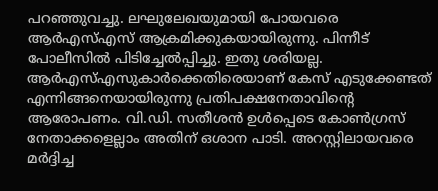പറഞ്ഞുവച്ചു. ലഘുലേഖയുമായി പോയവരെ ആര്‍എസ്എസ് ആക്രമിക്കുകയായിരുന്നു. പിന്നീട് പോലീസില്‍ പിടിച്ചേല്‍പ്പിച്ചു. ഇതു ശരിയല്ല. ആര്‍എസ്എസുകാര്‍ക്കെതിരെയാണ് കേസ് എടുക്കേണ്ടത് എന്നിങ്ങനെയായിരുന്നു പ്രതിപക്ഷനേതാവിന്റെ ആരോപണം. വി.ഡി. സതീശന്‍ ഉള്‍പ്പെടെ കോണ്‍ഗ്രസ് നേതാക്കളെല്ലാം അതിന് ഒശാന പാടി. അറസ്റ്റിലായവരെ മര്‍ദ്ദിച്ച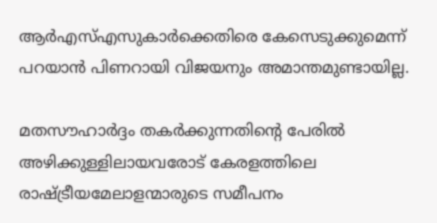ആര്‍എസ്എസുകാര്‍ക്കെതിരെ കേസെടുക്കുമെന്ന് പറയാന്‍ പിണറായി വിജയനും അമാന്തമുണ്ടായില്ല.

മതസൗഹാര്‍ദ്ദം തകര്‍ക്കുന്നതിന്റെ പേരില്‍ അഴിക്കുള്ളിലായവരോട് കേരളത്തിലെ രാഷ്‌ട്രീയമേലാളന്മാരുടെ സമീപനം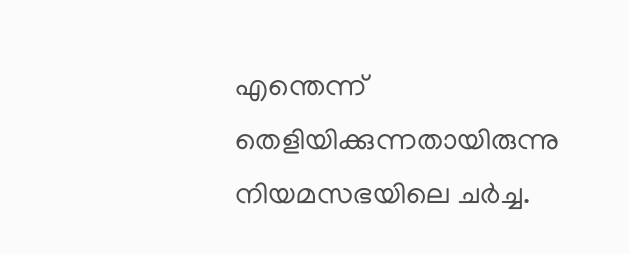എന്തെന്ന് തെളിയിക്കുന്നതായിരുന്നു നിയമസഭയിലെ ചര്‍ച്ച.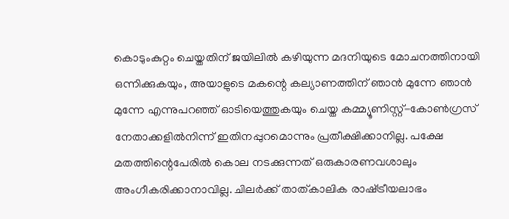കൊടുംകുറ്റം ചെയ്തതിന് ജയിലില്‍ കഴിയുന്ന മദനിയുടെ മോചനത്തിനായി ഒന്നിക്കുകയും, അയാളുടെ മകന്റെ കല്യാണത്തിന് ഞാന്‍ മുന്നേ ഞാന്‍ മുന്നേ എന്നുപറഞ്ഞ് ഓടിയെത്തുകയും ചെയ്ത കമ്മ്യൂണിസ്റ്റ്-കോണ്‍ഗ്രസ് നേതാക്കളില്‍നിന്ന് ഇതിനപ്പുറമൊന്നും പ്രതീക്ഷിക്കാനില്ല. പക്ഷേ മതത്തിന്റെപേരില്‍ കൊല നടക്കുന്നത് ഒരുകാരണവശാലും അംഗീകരിക്കാനാവില്ല. ചിലര്‍ക്ക് താത്കാലിക രാഷ്‌ട്രീയലാഭം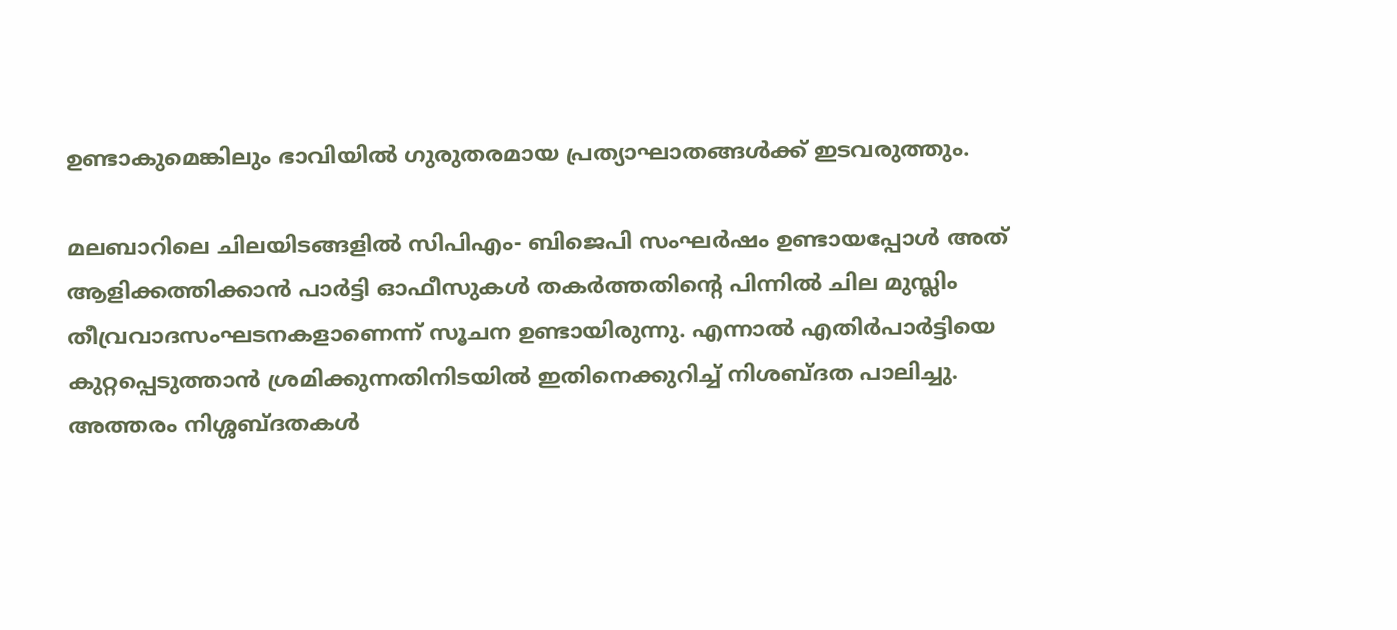ഉണ്ടാകുമെങ്കിലും ഭാവിയില്‍ ഗുരുതരമായ പ്രത്യാഘാതങ്ങള്‍ക്ക് ഇടവരുത്തും.

മലബാറിലെ ചിലയിടങ്ങളില്‍ സിപിഎം- ബിജെപി സംഘര്‍ഷം ഉണ്ടായപ്പോള്‍ അത് ആളിക്കത്തിക്കാന്‍ പാര്‍ട്ടി ഓഫീസുകള്‍ തകര്‍ത്തതിന്റെ പിന്നില്‍ ചില മുസ്ലിം തീവ്രവാദസംഘടനകളാണെന്ന് സൂചന ഉണ്ടായിരുന്നു. എന്നാല്‍ എതിര്‍പാര്‍ട്ടിയെ കുറ്റപ്പെടുത്താന്‍ ശ്രമിക്കുന്നതിനിടയില്‍ ഇതിനെക്കുറിച്ച് നിശബ്ദത പാലിച്ചു. അത്തരം നിശ്ശബ്ദതകള്‍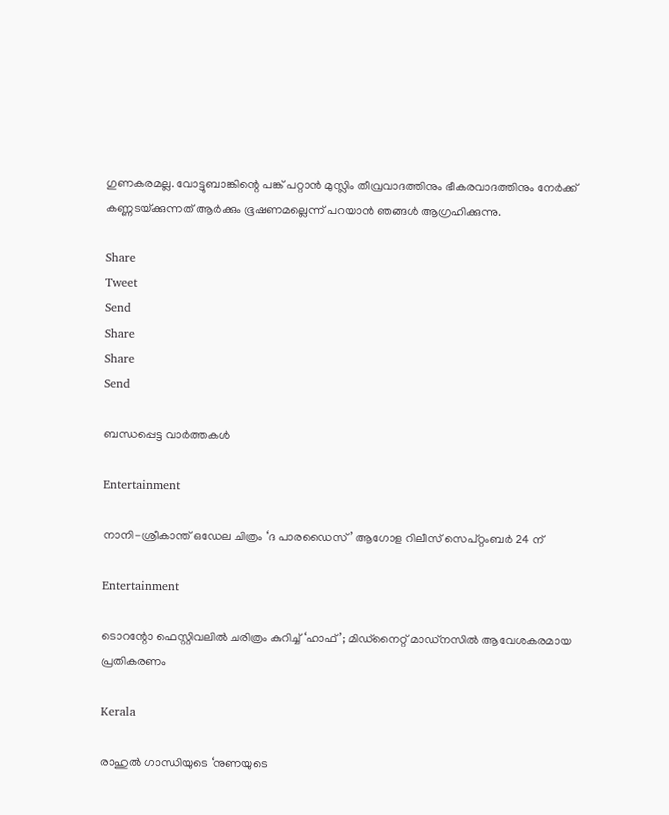ഗുണകരമല്ല. വോട്ടുബാങ്കിന്റെ പങ്ക് പറ്റാന്‍ മുസ്ലിം തീവ്രവാദത്തിനും ഭീകരവാദത്തിനും നേര്‍ക്ക് കണ്ണടയ്‌ക്കുന്നത് ആര്‍ക്കും ഭൂഷണമല്ലെന്ന് പറയാന്‍ ഞങ്ങള്‍ ആഗ്രഹിക്കുന്നു.

Share
Tweet
Send
Share
Share
Send

ബന്ധപ്പെട്ട വാര്‍ത്തകള്‍

Entertainment

നാനി-ശ്രീകാന്ത് ഒഡേല ചിത്രം ‘ദ പാരഡൈസ്’ ആഗോള റിലീസ് സെപ്റ്റംബർ 24 ന്

Entertainment

ടൊറന്റോ ഫെസ്റ്റിവലിൽ ചരിത്രം കുറിച്ച് ‘ഹാഫ്’; മിഡ്നൈറ്റ് മാഡ്നസിൽ ആവേശകരമായ പ്രതികരണം

Kerala

രാഹുല്‍ ഗാന്ധിയുടെ ‘നുണയുടെ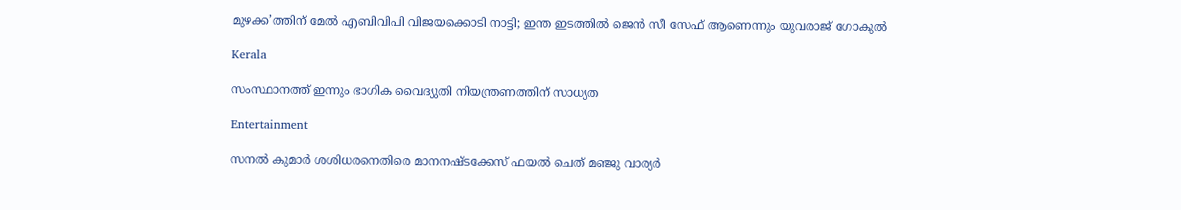മുഴക്ക’ത്തിന് മേല്‍ എബിവിപി വിജയക്കൊടി നാട്ടി; ഇന്ത ഇടത്തില്‍ ജെന്‍ സീ സേഫ് ആണെന്നും യുവരാജ് ഗോകുല്‍

Kerala

സംസ്ഥാനത്ത് ഇന്നും ഭാഗിക വൈദ്യുതി നിയന്ത്രണത്തിന് സാധ്യത

Entertainment

സനല്‍ കുമാര്‍ ശശിധരനെതിരെ മാനനഷ്ടക്കേസ് ഫയൽ ചെത് മഞ്ജു വാര്യർ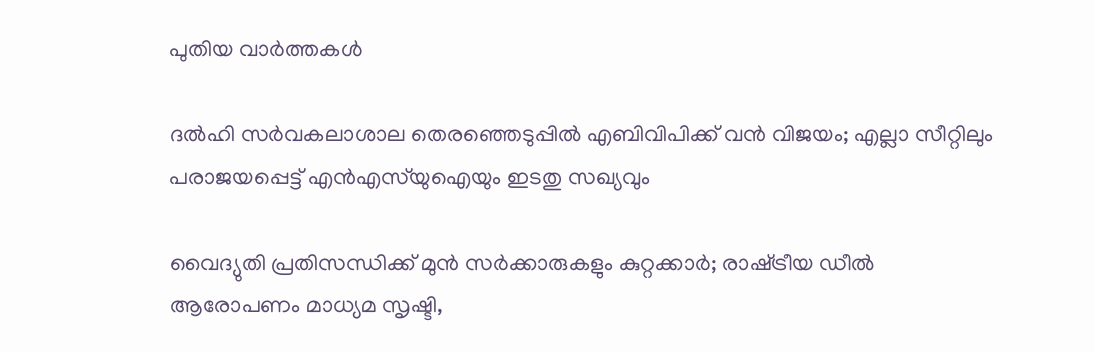പുതിയ വാര്‍ത്തകള്‍

ദൽഹി സർവകലാശാല തെരഞ്ഞെടുപ്പിൽ എബിവിപിക്ക് വൻ വിജയം; എല്ലാ സീറ്റിലും പരാജയപ്പെട്ട് എൻഎസ്‌യുഐയും ഇടതു സഖ്യവും

വൈദ്യുതി പ്രതിസന്ധിക്ക് മുൻ സർക്കാരുകളും കുറ്റക്കാർ; രാഷ്‌ട്രീയ ഡീൽ ആരോപണം മാധ്യമ സൃഷ്ടി,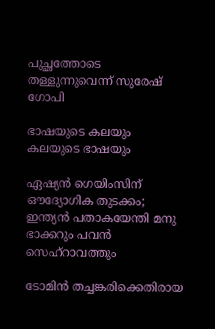പുച്ഛത്തോടെ തള്ളുന്നുവെന്ന് സുരേഷ് ഗോപി

ഭാഷയുടെ കലയും കലയുടെ ഭാഷയും

ഏഷ്യൻ ഗെയിംസിന് ഔദ്യോഗിക തുടക്കം; ഇന്ത്യൻ പതാകയേന്തി മനു ഭാക്കറും പവൻ സെഹ്റാവത്തും

ടോമിൻ തച്ചങ്കരിക്കെതിരായ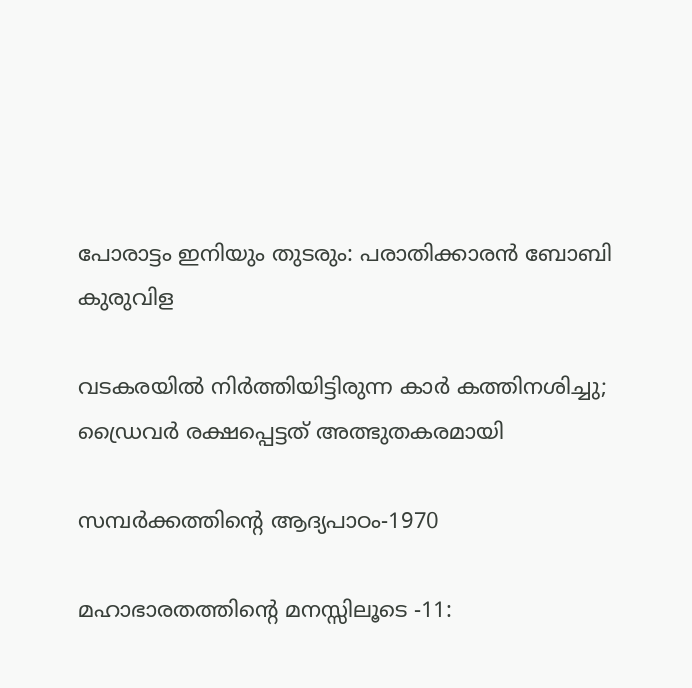പോരാട്ടം ഇനിയും തുടരും: പരാതിക്കാരൻ ബോബി കുരുവിള

വടകരയില്‍ നിര്‍ത്തിയിട്ടിരുന്ന കാര്‍ കത്തിനശിച്ചു; ഡ്രൈവര്‍ രക്ഷപ്പെട്ടത് അത്ഭുതകരമായി

സമ്പര്‍ക്കത്തിന്റെ ആദ്യപാഠം-1970

മഹാഭാരതത്തിന്റെ മനസ്സിലൂടെ -11: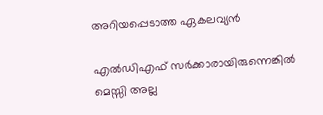അറിയപ്പെടാത്ത ഏകലവ്യന്‍

എല്‍ഡിഎഫ് സര്‍ക്കാരായിരുന്നെങ്കിൽ മെസ്സി അല്ല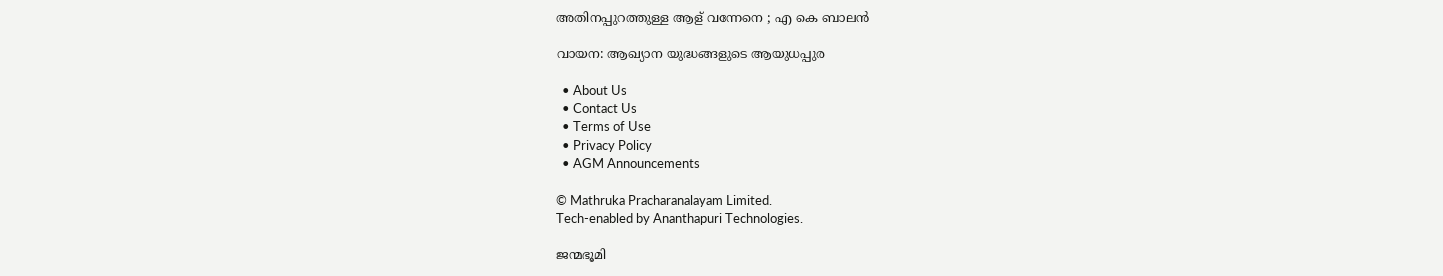അതിനപ്പുറത്തുള്ള ആള് വന്നേനെ ; എ കെ ബാലൻ

വായന: ആഖ്യാന യുദ്ധങ്ങളുടെ ആയുധപ്പുര

  • About Us
  • Contact Us
  • Terms of Use
  • Privacy Policy
  • AGM Announcements

© Mathruka Pracharanalayam Limited.
Tech-enabled by Ananthapuri Technologies.

ജന്മഭൂമി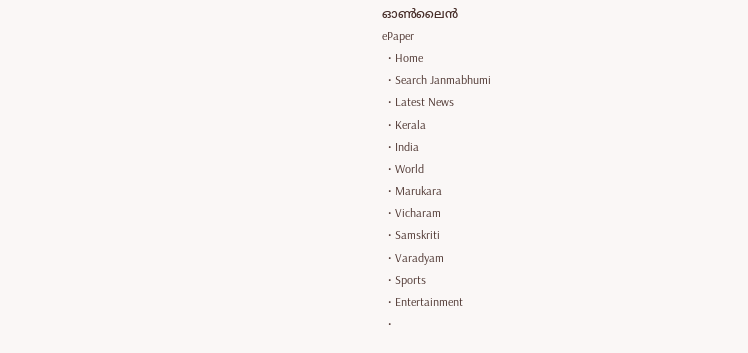ഓണ്‍ലൈന്‍
ePaper
  • Home
  • Search Janmabhumi
  • Latest News
  • Kerala
  • India
  • World
  • Marukara
  • Vicharam
  • Samskriti
  • Varadyam
  • Sports
  • Entertainment
  •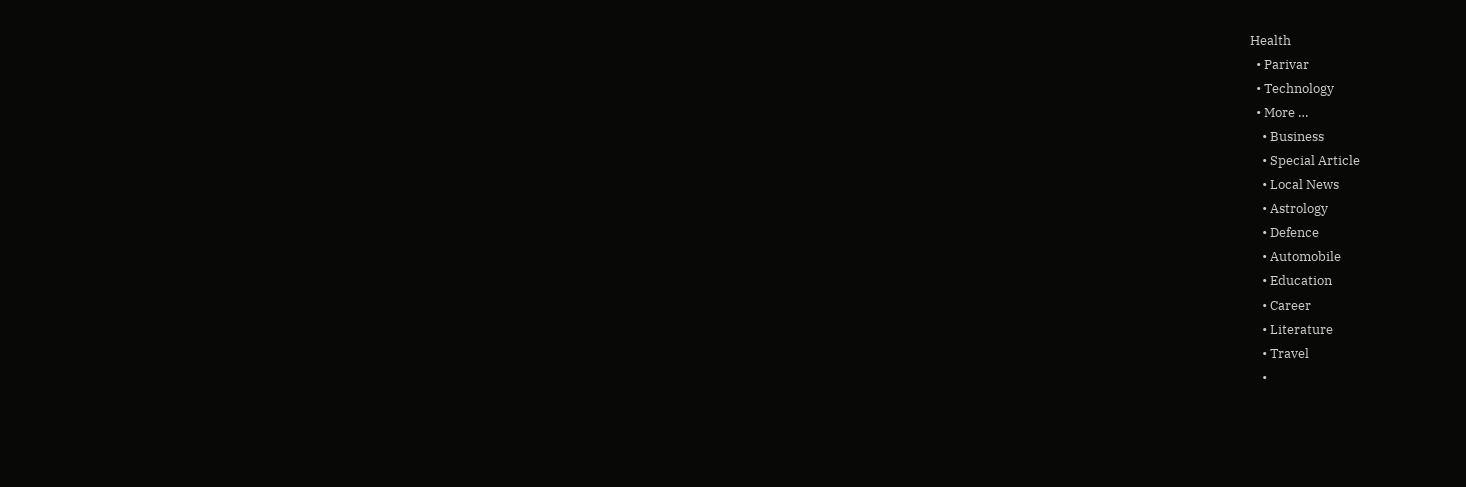Health
  • Parivar
  • Technology
  • More …
    • Business
    • Special Article
    • Local News
    • Astrology
    • Defence
    • Automobile
    • Education
    • Career
    • Literature
    • Travel
    •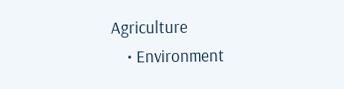Agriculture
    • Environment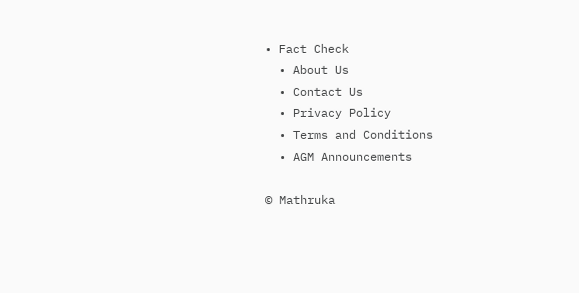• Fact Check
  • About Us
  • Contact Us
  • Privacy Policy
  • Terms and Conditions
  • AGM Announcements

© Mathruka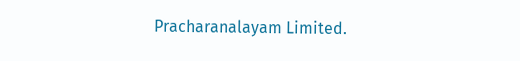Pracharanalayam Limited.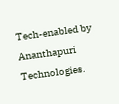Tech-enabled by Ananthapuri Technologies.